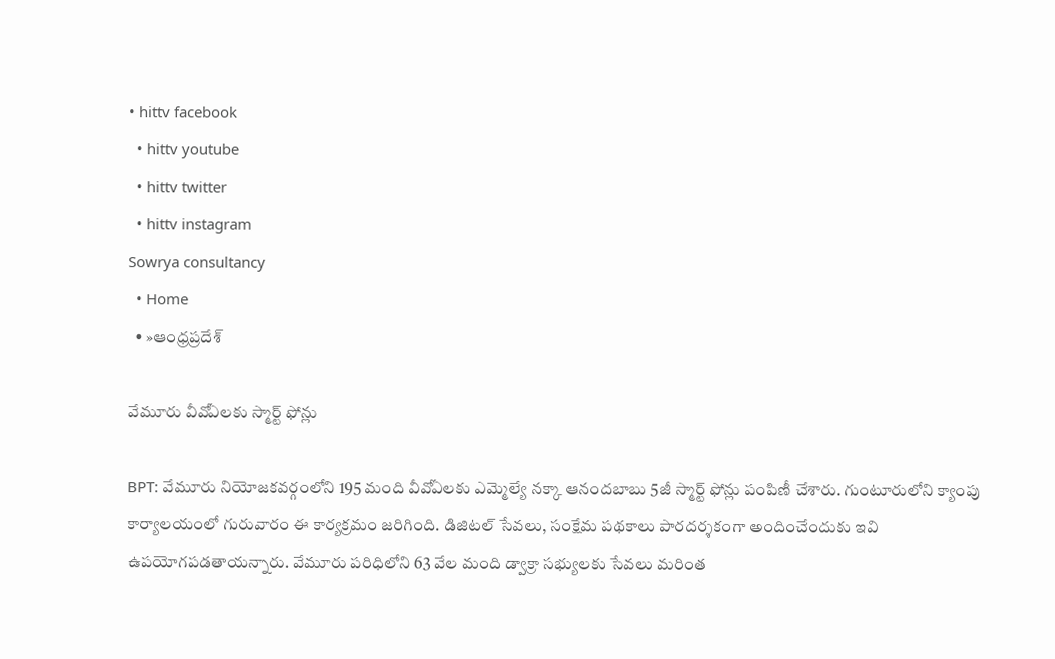• hittv facebook
  • hittv youtube
  • hittv twitter
  • hittv instagram
Sowrya consultancy
  • Home
  • »ఆంధ్రప్రదేశ్

వేమూరు వీవోఏలకు స్మార్ట్‌ ఫోన్లు

BPT: వేమూరు నియోజకవర్గంలోని 195 మంది వీవోఏలకు ఎమ్మెల్యే నక్కా ఆనందబాబు 5జీ స్మార్ట్ ఫోన్లు పంపిణీ చేశారు. గుంటూరులోని క్యాంపు కార్యాలయంలో గురువారం ఈ కార్యక్రమం జరిగింది. డిజిటల్ సేవలు, సంక్షేమ పథకాలు పారదర్శకంగా అందించేందుకు ఇవి ఉపయోగపడతాయన్నారు. వేమూరు పరిధిలోని 63 వేల మంది డ్వాక్రా సభ్యులకు సేవలు మరింత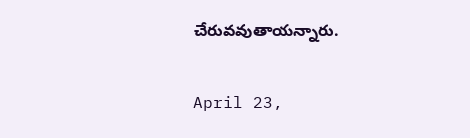చేరువవుతాయన్నారు.

April 23,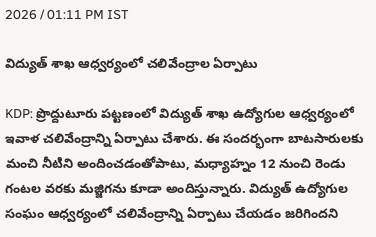2026 / 01:11 PM IST

విద్యుత్ శాఖ ఆధ్వర్యంలో చలివేంద్రాల ఏర్పాటు

KDP: ప్రొద్దుటూరు పట్టణంలో విద్యుత్ శాఖ ఉద్యోగుల ఆధ్వర్యంలో ఇవాళ చలివేంద్రాన్ని ఏర్పాటు చేశారు. ఈ సందర్భంగా బాటసారులకు మంచి నీటిని అందించడంతోపాటు, మధ్యాహ్నం 12 నుంచి రెండు గంటల వరకు మజ్జిగను కూడా అందిస్తున్నారు. విద్యుత్ ఉద్యోగుల సంఘం ఆధ్వర్యంలో చలివేంద్రాన్ని ఏర్పాటు చేయడం జరిగిందని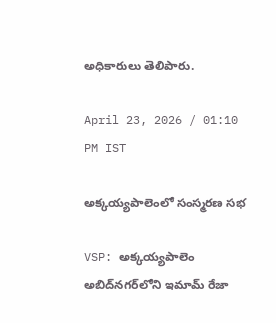అధికారులు తెలిపారు.

April 23, 2026 / 01:10 PM IST

అక్కయ్యపాలెంలో సంస్మరణ సభ

VSP: అక్కయ్యపాలెం అబిద్‌నగర్‌లోని ఇమామ్ రేజా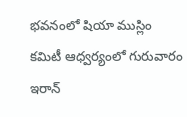భవనంలో షియా ముస్లిం కమిటీ ఆధ్వర్యంలో గురువారం ఇరాన్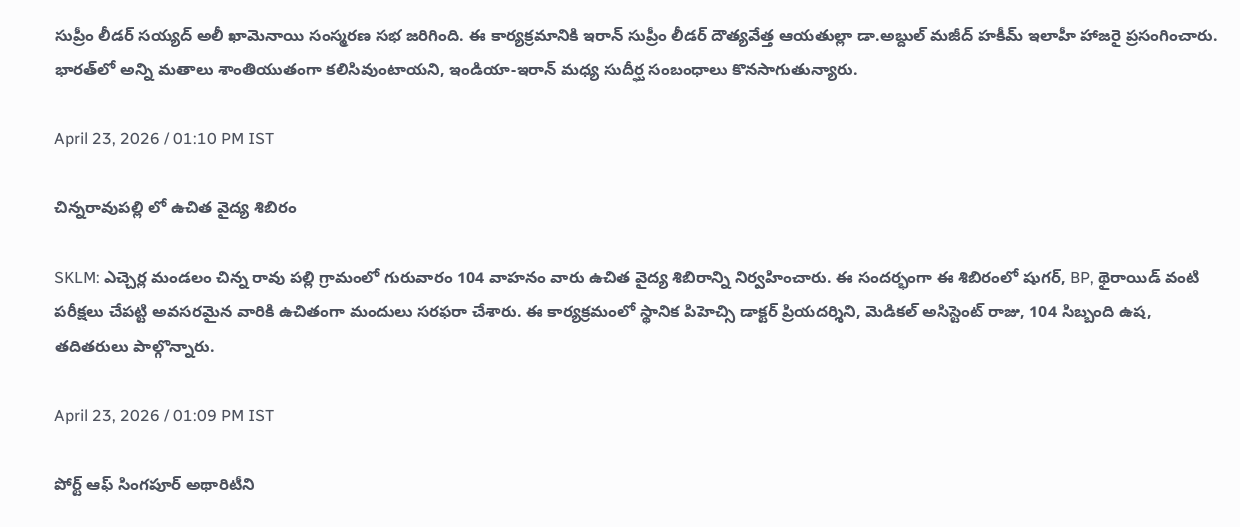సుప్రీం లీడర్ సయ్యద్ అలీ ఖామెనాయి సంస్మరణ సభ జరిగింది. ఈ కార్యక్రమానికి ఇరాన్ సుప్రీం లీడర్ దౌత్యవేత్త ఆయతుల్లా డా.అబ్దుల్ మజీద్ హకీమ్ ఇలాహీ హాజరై ప్రసంగించారు. భారత్‌లో అన్ని మతాలు శాంతియుతంగా కలిసివుంటాయని, ఇండియా-ఇరాన్ మధ్య సుదీర్ఘ సంబంధాలు కొనసాగుతున్యారు.

April 23, 2026 / 01:10 PM IST

చిన్నరావుపల్లి లో ఉచిత వైద్య శిబిరం

SKLM: ఎచ్చెర్ల మండలం చిన్న రావు పల్లి గ్రామంలో గురువారం 104 వాహనం వారు ఉచిత వైద్య శిబిరాన్ని నిర్వహించారు. ఈ సందర్భంగా ఈ శిబిరంలో షుగర్, BP, థైరాయిడ్ వంటి పరీక్షలు చేపట్టి అవసరమైన వారికి ఉచితంగా మందులు సరఫరా చేశారు. ఈ కార్యక్రమంలో స్థానిక పిహెచ్సి డాక్టర్ ప్రియదర్శిని, మెడికల్ అసిస్టెంట్ రాజు, 104 సిబ్బంది ఉష, తదితరులు పాల్గొన్నారు.

April 23, 2026 / 01:09 PM IST

పోర్ట్ ఆఫ్ సింగపూర్ అథారిటీని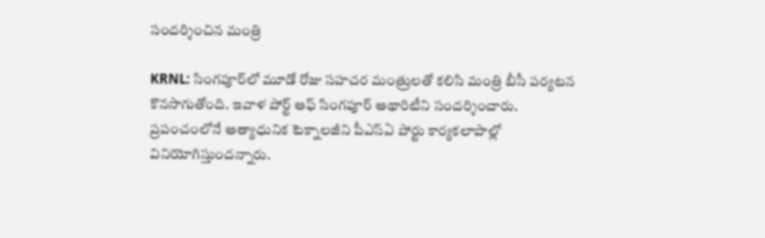సందర్శించిన మంత్రి

KRNL: సింగపూర్‌లో మూడో రోజు సహచర మంత్రులతో కలిసి మంత్రి బీసీ పర్యటన కొనసాగుతోంది. ఇవాళ పోర్ట్ ఆఫ్ సింగపూర్ అథారిటీని సందర్శించారు. ప్రపంచంలోనే అత్యాధునిక టెక్నాలజీని పీఎస్ఏ పోర్టు కార్యకలాపాల్లో వినియోగిస్తుందన్నారు.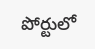పోర్టులో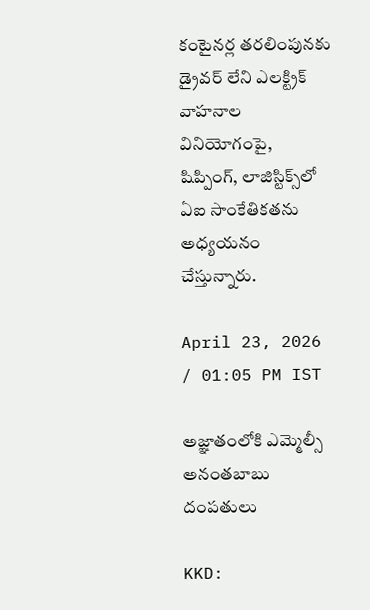కంటైనర్ల తరలింపునకు డ్రైవర్ లేని ఎలక్ట్రిక్ వాహనాల వినియోగంపై, షిప్పింగ్, లాజిస్టిక్స్‌లో ఏఐ సాంకేతికతను అధ్యయనం చేస్తున్నారు.

April 23, 2026 / 01:05 PM IST

అజ్ఞాతంలోకి ఎమ్మెల్సీ అనంతబాబు దంపతులు

KKD: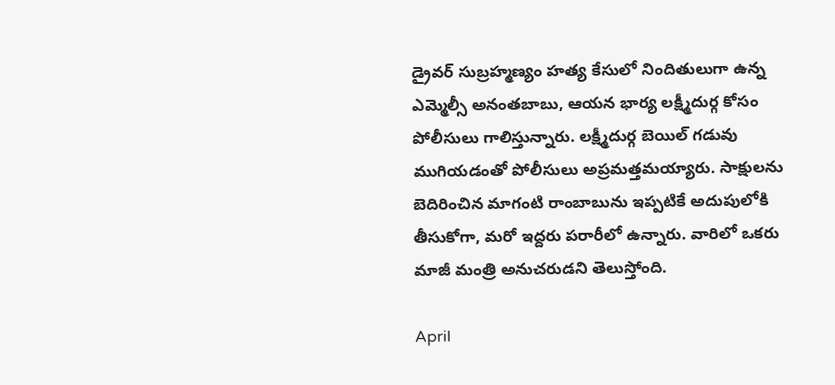డ్రైవర్ సుబ్రహ్మణ్యం హత్య కేసులో నిందితులుగా ఉన్న ఎమ్మెల్సీ అనంతబాబు, ఆయన భార్య లక్ష్మీదుర్గ కోసం పోలీసులు గాలిస్తున్నారు. లక్ష్మీదుర్గ బెయిల్ గడువు ముగియడంతో పోలీసులు అప్రమత్తమయ్యారు. సాక్షులను బెదిరించిన మాగంటి రాంబాబును ఇప్పటికే అదుపులోకి తీసుకోగా, మరో ఇద్దరు పరారీలో ఉన్నారు. వారిలో ఒకరు మాజీ మంత్రి అనుచరుడని తెలుస్తోంది.

April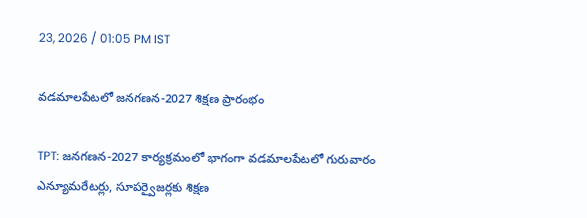23, 2026 / 01:05 PM IST

వడమాలపేటలో జనగణన-2027 శిక్షణ ప్రారంభం

TPT: జనగణన-2027 కార్యక్రమంలో భాగంగా వడమాలపేటలో గురువారం ఎన్యూమరేటర్లు, సూపర్వైజర్లకు శిక్షణ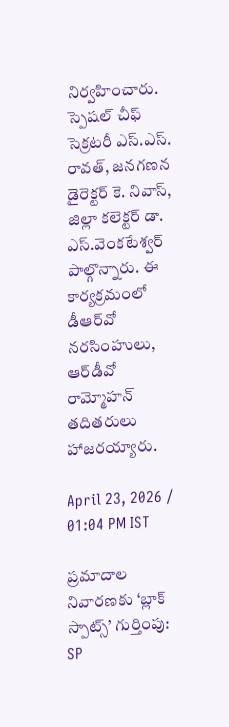నిర్వహించారు. స్పెషల్ చీఫ్ సెక్రటరీ ఎస్.ఎస్. రావత్, జనగణన డైరెక్టర్ కె. నివాస్, జిల్లా కలెక్టర్ డా. ఎస్.వెంకటేశ్వర్ పాల్గొన్నారు. ఈ కార్యక్రమంలో డీఆర్‌వో నరసింహులు, ఆర్‌డీవో రామ్మోహన్ తదితరులు హాజరయ్యారు.

April 23, 2026 / 01:04 PM IST

ప్రమాదాల నివారణకు ‘బ్లాక్ స్పాట్స్’ గుర్తింపు: SP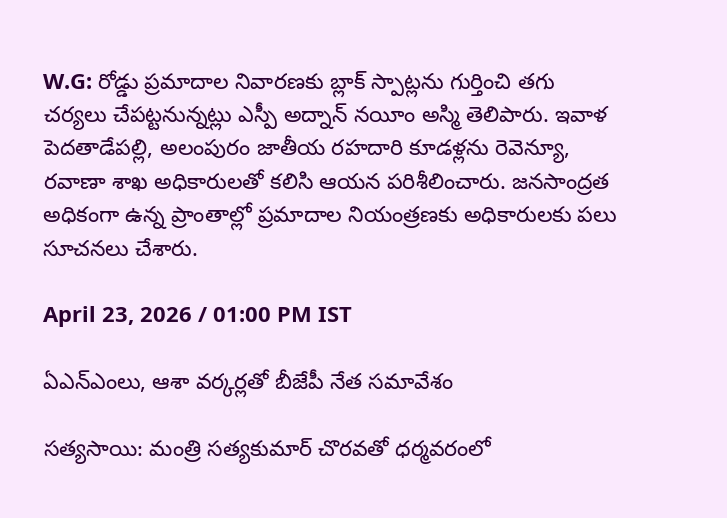W.G: రోడ్డు ప్రమాదాల నివారణకు బ్లాక్ స్పాట్లను గుర్తించి తగు చర్యలు చేపట్టనున్నట్లు ఎస్పీ అద్నాన్ నయీం అస్మి తెలిపారు. ఇవాళ పెదతాడేపల్లి, అలంపురం జాతీయ రహదారి కూడళ్లను రెవెన్యూ, రవాణా శాఖ అధికారులతో కలిసి ఆయన పరిశీలించారు. జనసాంద్రత అధికంగా ఉన్న ప్రాంతాల్లో ప్రమాదాల నియంత్రణకు అధికారులకు పలు సూచనలు చేశారు.

April 23, 2026 / 01:00 PM IST

ఏఎన్ఎంలు, ఆశా వర్కర్లతో బీజేపీ నేత సమావేశం

సత్యసాయి: మంత్రి సత్యకుమార్ చొరవతో ధర్మవరంలో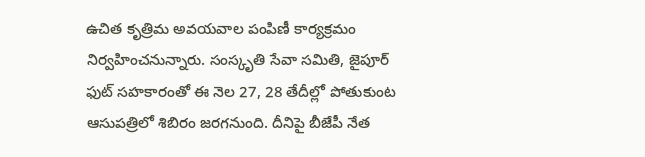ఉచిత కృత్రిమ అవయవాల పంపిణీ కార్యక్రమం నిర్వహించనున్నారు. సంస్కృతి సేవా సమితి, జైపూర్ ఫుట్ సహకారంతో ఈ నెల 27, 28 తేదీల్లో పోతుకుంట ఆసుపత్రిలో శిబిరం జరగనుంది. దీనిపై బీజేపీ నేత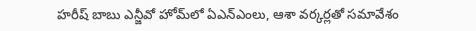హరీష్ బాబు ఎన్జీవో హోమ్‌లో ఏఎన్ఎంలు, ఆశా వర్కర్లతో సమావేశం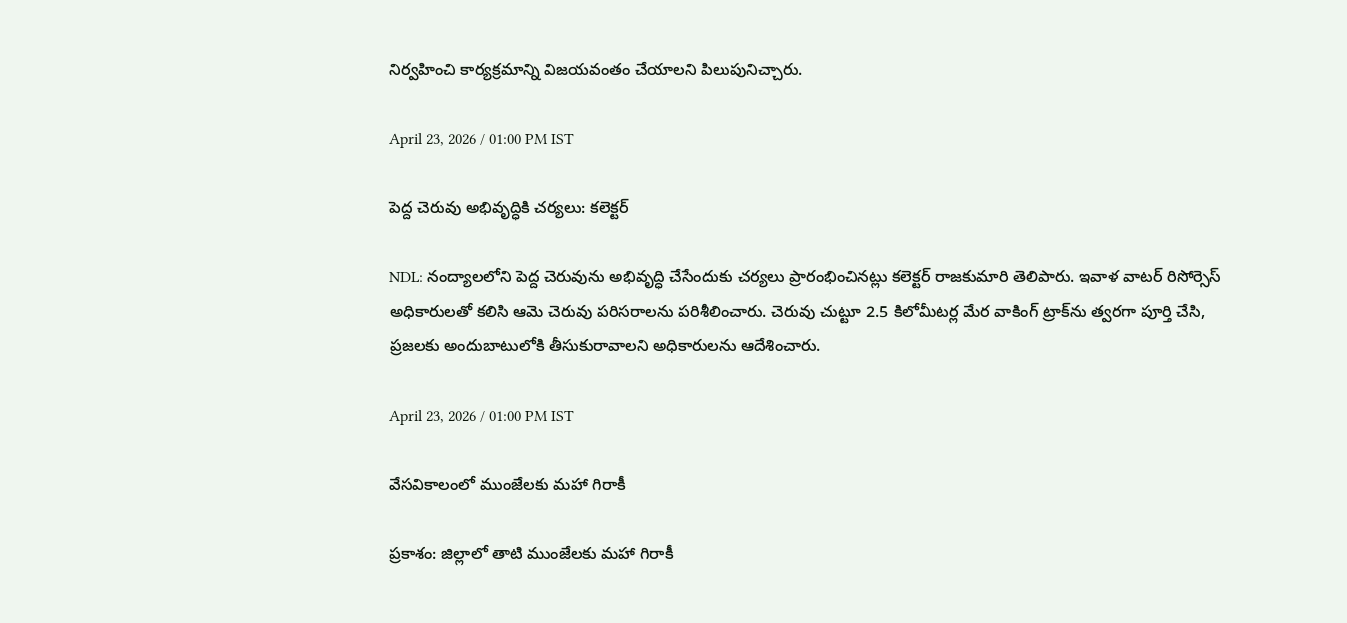నిర్వహించి కార్యక్రమాన్ని విజయవంతం చేయాలని పిలుపునిచ్చారు.

April 23, 2026 / 01:00 PM IST

పెద్ద చెరువు అభివృద్ధికి చర్యలు: కలెక్టర్

NDL: నంద్యాలలోని పెద్ద చెరువును అభివృద్ధి చేసేందుకు చర్యలు ప్రారంభించినట్లు కలెక్టర్ రాజకుమారి తెలిపారు. ఇవాళ వాటర్ రిసోర్సెస్ అధికారులతో కలిసి ఆమె చెరువు పరిసరాలను పరిశీలించారు. చెరువు చుట్టూ 2.5 కిలోమీటర్ల మేర వాకింగ్ ట్రాక్‌ను త్వరగా పూర్తి చేసి, ప్రజలకు అందుబాటులోకి తీసుకురావాలని అధికారులను ఆదేశించారు.

April 23, 2026 / 01:00 PM IST

వేసవికాలంలో ముంజేలకు మహా గిరాకీ

ప్రకాశం: జిల్లాలో తాటి ముంజేలకు మహా గిరాకీ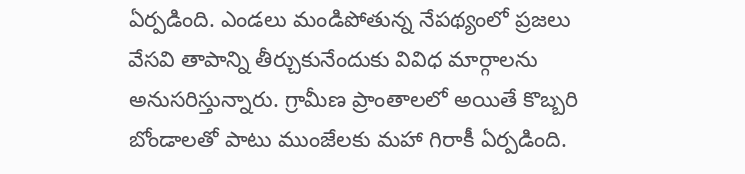ఏర్పడింది. ఎండలు మండిపోతున్న నేపథ్యంలో ప్రజలు వేసవి తాపాన్ని తీర్చుకునేందుకు వివిధ మార్గాలను అనుసరిస్తున్నారు. గ్రామీణ ప్రాంతాలలో అయితే కొబ్బరి బోండాలతో పాటు ముంజేలకు మహా గిరాకీ ఏర్పడింది.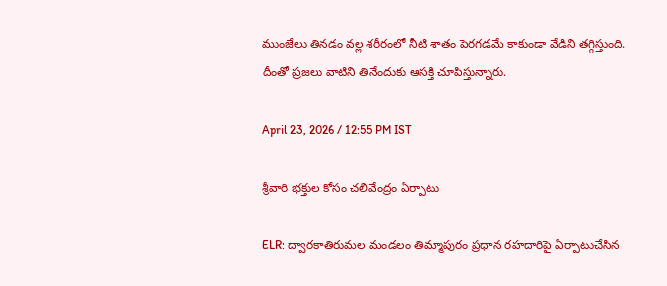ముంజేలు తినడం వల్ల శరీరంలో నీటి శాతం పెరగడమే కాకుండా వేడిని తగ్గిస్తుంది. దీంతో ప్రజలు వాటిని తినేందుకు ఆసక్తి చూపిస్తున్నారు.

April 23, 2026 / 12:55 PM IST

శ్రీవారి భక్తుల కోసం చలివేంద్రం ఏర్పాటు

ELR: ద్వారకాతిరుమల మండలం తిమ్మాపురం ప్రధాన రహదారిపై ఏర్పాటుచేసిన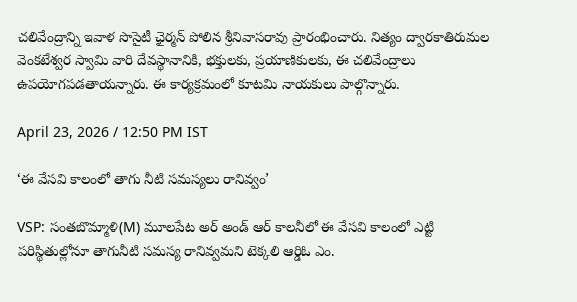చలివేంద్రాన్ని ఇవాళ సొసైటీ ఛైర్మన్ పోలిన శ్రీనివాసరావు ప్రారంభించారు. నిత్యం ద్వారకాతిరుమల వెంకటేశ్వర స్వామి వారి దేవస్థానానికి, భక్తులకు, ప్రయాణికులకు, ఈ చలివేంద్రాలు ఉపయోగపడతాయన్నారు. ఈ కార్యక్రమంలో కూటమి నాయకులు పాల్గొన్నారు.

April 23, 2026 / 12:50 PM IST

‘ఈ వేసవి కాలంలో తాగు నీటి సమస్యలు రానివ్వం’

VSP: సంతబొమ్మాళి(M) మూలపేట అర్ అండ్ ఆర్ కాలనీలో ఈ వేసవి కాలంలో ఎట్టి పరిస్థితుల్లోనూ తాగునీటి సమస్య రానివ్వమని టెక్కలి ఆర్డిఓ ఎం.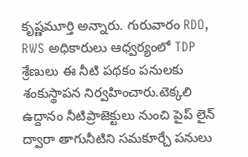కృష్ణమూర్తి అన్నారు. గురువారం RDO, RWS అధికారులు ఆధ్వర్యంలో TDP శ్రేణులు ఈ నీటి పథకం పనులకు శంకుస్థాపన నిర్వహించారు.టెక్కలి ఉద్దానం నీటిప్రాజెక్టులు నుంచి పైప్ లైన్ ద్వారా తాగునీటిని సమకూర్చే పనులు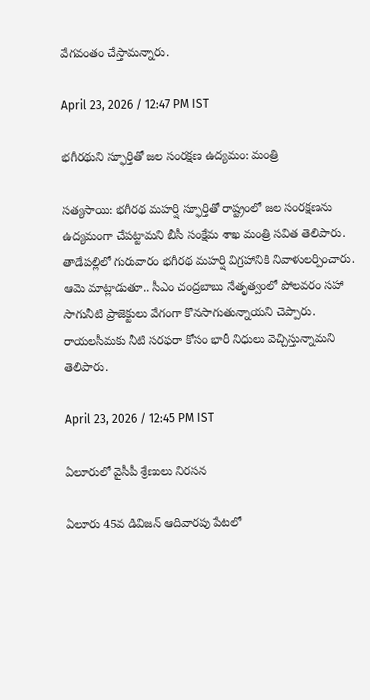వేగవంతం చేస్తామన్నారు.

April 23, 2026 / 12:47 PM IST

భగీరథుని స్ఫూర్తితో జల సంరక్షణ ఉద్యమం: మంత్రి

సత్యసాయి: భగీరథ మహర్షి స్ఫూర్తితో రాష్ట్రంలో జల సంరక్షణను ఉద్యమంగా చేపట్టామని బీసీ సంక్షేమ శాఖ మంత్రి సవిత తెలిపారు. తాడేపల్లిలో గురువారం భగీరథ మహర్షి విగ్రహానికి నివాళులర్పించారు. ఆమె మాట్లాడుతూ.. సీఎం చంద్రబాబు నేతృత్వంలో పోలవరం సహా సాగునీటి ప్రాజెక్టులు వేగంగా కొనసాగుతున్నాయని చెప్పారు. రాయలసీమకు నీటి సరఫరా కోసం భారీ నిధులు వెచ్చిస్తున్నామని తెలిపారు.

April 23, 2026 / 12:45 PM IST

ఏలూరులో వైసీపీ శ్రేణులు నిరసన

ఏలూరు 45వ డివిజన్ ఆదివారపు పేటలో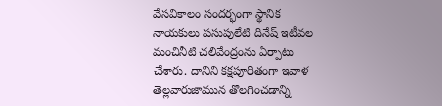వేసవికాలం సందర్భంగా స్థానిక నాయకులు పసుపులేటి దినేష్ ఇటీవల మంచినీటి చలివేంద్రంను ఏర్పాటు చేశారు. దానిని కక్షపూరితంగా ఇవాళ తెల్లవారుజామున తొలగించడాన్ని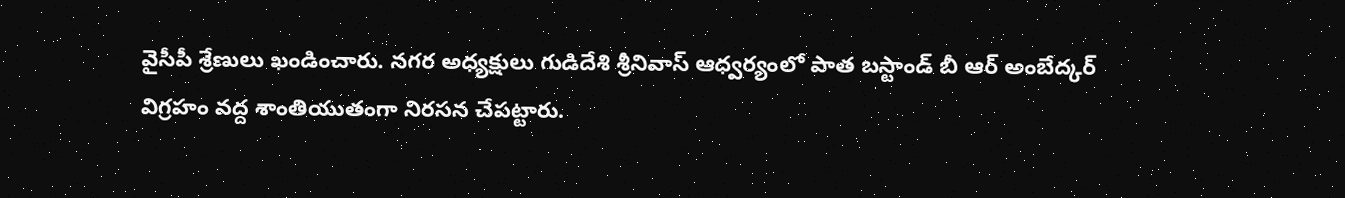వైసీపీ శ్రేణులు ఖండించారు. నగర అధ్యక్షులు గుడిదేశి శ్రీనివాస్ ఆధ్వర్యంలో పాత బస్టాండ్ బీ ఆర్ అంబేద్కర్ విగ్రహం వద్ద శాంతియుతంగా నిరసన చేపట్టారు.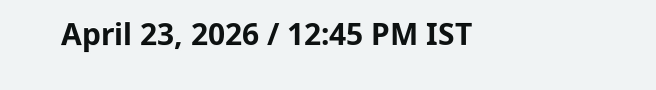April 23, 2026 / 12:45 PM IST